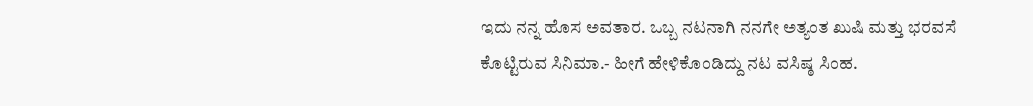ಇದು ನನ್ನ ಹೊಸ ಅವತಾರ. ಒಬ್ಬ ನಟನಾಗಿ ನನಗೇ ಅತ್ಯಂತ ಖುಷಿ ಮತ್ತು ಭರವಸೆ ಕೊಟ್ಟಿರುವ ಸಿನಿಮಾ.- ಹೀಗೆ ಹೇಳಿಕೊಂಡಿದ್ದು ನಟ ವಸಿಷ್ಠ ಸಿಂಹ.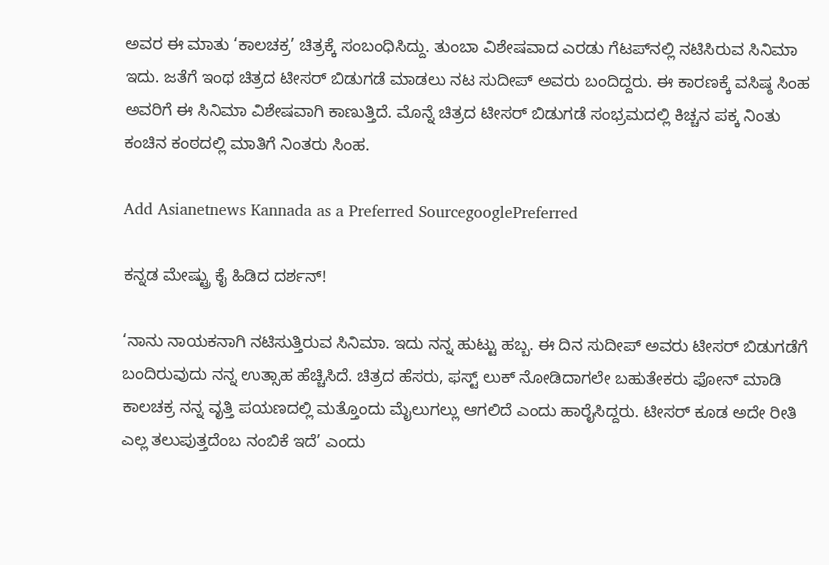ಅವರ ಈ ಮಾತು ‘ಕಾಲಚಕ್ರ’ ಚಿತ್ರಕ್ಕೆ ಸಂಬಂಧಿಸಿದ್ದು. ತುಂಬಾ ವಿಶೇಷವಾದ ಎರಡು ಗೆಟಪ್‌ನಲ್ಲಿ ನಟಿಸಿರುವ ಸಿನಿಮಾ ಇದು. ಜತೆಗೆ ಇಂಥ ಚಿತ್ರದ ಟೀಸರ್‌ ಬಿಡುಗಡೆ ಮಾಡಲು ನಟ ಸುದೀಪ್‌ ಅವರು ಬಂದಿದ್ದರು. ಈ ಕಾರಣಕ್ಕೆ ವಸಿಷ್ಠ ಸಿಂಹ ಅವರಿಗೆ ಈ ಸಿನಿಮಾ ವಿಶೇಷವಾಗಿ ಕಾಣುತ್ತಿದೆ. ಮೊನ್ನೆ ಚಿತ್ರದ ಟೀಸರ್‌ ಬಿಡುಗಡೆ ಸಂಭ್ರಮದಲ್ಲಿ ಕಿಚ್ಚನ ಪಕ್ಕ ನಿಂತು ಕಂಚಿನ ಕಂಠದಲ್ಲಿ ಮಾತಿಗೆ ನಿಂತರು ಸಿಂಹ.

Add Asianetnews Kannada as a Preferred SourcegooglePreferred

ಕನ್ನಡ ಮೇಷ್ಟ್ರು ಕೈ ಹಿಡಿದ ದರ್ಶನ್!

‘ನಾನು ನಾಯಕನಾಗಿ ನಟಿಸುತ್ತಿರುವ ಸಿನಿಮಾ. ಇದು ನನ್ನ ಹುಟ್ಟು ಹಬ್ಬ. ಈ ದಿನ ಸುದೀಪ್‌ ಅವರು ಟೀಸರ್‌ ಬಿಡುಗಡೆಗೆ ಬಂದಿರುವುದು ನನ್ನ ಉತ್ಸಾಹ ಹೆಚ್ಚಿಸಿದೆ. ಚಿತ್ರದ ಹೆಸರು, ಫಸ್ಟ್‌ ಲುಕ್‌ ನೋಡಿದಾಗಲೇ ಬಹುತೇಕರು ಫೋನ್‌ ಮಾಡಿ ಕಾಲಚಕ್ರ ನನ್ನ ವೃತ್ತಿ ಪಯಣದಲ್ಲಿ ಮತ್ತೊಂದು ಮೈಲುಗಲ್ಲು ಆಗಲಿದೆ ಎಂದು ಹಾರೈಸಿದ್ದರು. ಟೀಸರ್‌ ಕೂಡ ಅದೇ ರೀತಿ ಎಲ್ಲ ತಲುಪುತ್ತದೆಂಬ ನಂಬಿಕೆ ಇದೆ’ ಎಂದು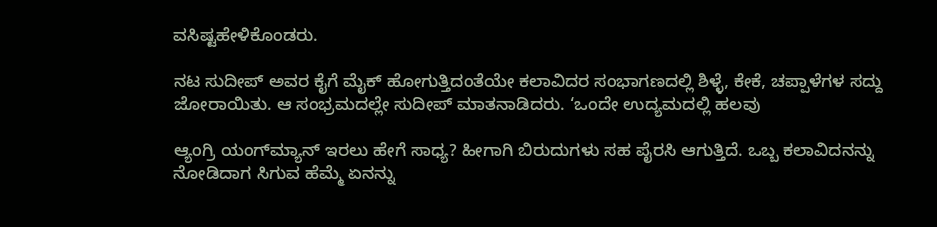ವಸಿಷ್ಟಹೇಳಿಕೊಂಡರು.

ನಟ ಸುದೀಪ್‌ ಅವರ ಕೈಗೆ ಮೈಕ್‌ ಹೋಗುತ್ತಿದಂತೆಯೇ ಕಲಾವಿದರ ಸಂಭಾಗಣದಲ್ಲಿ ಶಿಳ್ಳೆ, ಕೇಕೆ, ಚಪ್ಪಾಳೆಗಳ ಸದ್ದು ಜೋರಾಯಿತು. ಆ ಸಂಭ್ರಮದಲ್ಲೇ ಸುದೀಪ್‌ ಮಾತನಾಡಿದರು. ‘ಒಂದೇ ಉದ್ಯಮದಲ್ಲಿ ಹಲವು

ಆ್ಯಂಗ್ರಿ ಯಂಗ್‌ಮ್ಯಾನ್‌ ಇರಲು ಹೇಗೆ ಸಾಧ್ಯ? ಹೀಗಾಗಿ ಬಿರುದುಗಳು ಸಹ ಪೈರಸಿ ಆಗುತ್ತಿದೆ. ಒಬ್ಬ ಕಲಾವಿದನನ್ನು ನೋಡಿದಾಗ ಸಿಗುವ ಹೆಮ್ಮೆ ಏನನ್ನು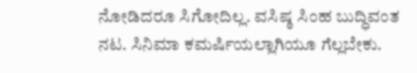ನೋಡಿದರೂ ಸಿಗೋದಿಲ್ಲ. ವಸಿಷ್ಠ ಸಿಂಹ ಬುದ್ಧಿವಂತ ನಟ. ಸಿನಿಮಾ ಕಮರ್ಷಿಯಲ್ಲಾಗಿಯೂ ಗೆಲ್ಲಬೇಕು.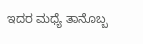ಇದರ ಮಧ್ಯೆ ತಾನೊಬ್ಬ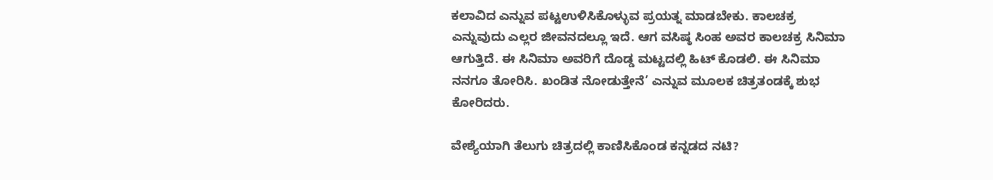ಕಲಾವಿದ ಎನ್ನುವ ಪಟ್ಟಉಳಿಸಿಕೊಳ್ಳುವ ಪ್ರಯತ್ನ ಮಾಡಬೇಕು. ಕಾಲಚಕ್ರ ಎನ್ನುವುದು ಎಲ್ಲರ ಜೀವನದಲ್ಲೂ ಇದೆ. ಆಗ ವಸಿಷ್ಠ ಸಿಂಹ ಅವರ ಕಾಲಚಕ್ರ ಸಿನಿಮಾ ಆಗುತ್ತಿದೆ. ಈ ಸಿನಿಮಾ ಅವರಿಗೆ ದೊಡ್ಡ ಮಟ್ಟದಲ್ಲಿ ಹಿಟ್‌ ಕೊಡಲಿ. ಈ ಸಿನಿಮಾ ನನಗೂ ತೋರಿಸಿ. ಖಂಡಿತ ನೋಡುತ್ತೇನೆ’ ಎನ್ನುವ ಮೂಲಕ ಚಿತ್ರತಂಡಕ್ಕೆ ಶುಭ ಕೋರಿದರು.

ವೇಶ್ಯೆಯಾಗಿ ತೆಲುಗು ಚಿತ್ರದಲ್ಲಿ ಕಾಣಿಸಿಕೊಂಡ ಕನ್ನಡದ ನಟಿ?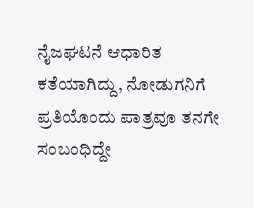ನೈಜಘಟನೆ ಆಧಾರಿತ ಕತೆಯಾಗಿದ್ದು, ನೋಡುಗನಿಗೆ ಪ್ರತಿಯೊಂದು ಪಾತ್ರವೂ ತನಗೇ ಸಂಬಂಧಿದ್ದೇ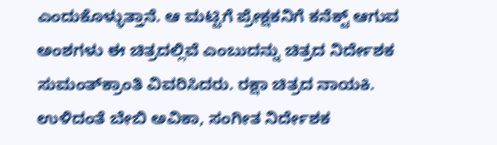ಎಂದುಕೊಳ್ಳುತ್ತಾನೆ. ಆ ಮಟ್ಟಿಗೆ ಪ್ರೇಕ್ಷಕನಿಗೆ ಕನೆಕ್ಟ್ ಆಗುವ ಅಂಶಗಳು ಈ ಚಿತ್ರದಲ್ಲಿವೆ ಎಂಬುದನ್ನು ಚಿತ್ರದ ನಿರ್ದೇಶಕ ಸುಮಂತ್‌ಕ್ರಾಂತಿ ವಿವರಿಸಿದರು. ರಕ್ಷಾ ಚಿತ್ರದ ನಾಯಕಿ. ಉಳಿದಂತೆ ಬೇಬಿ ಅವಿಕಾ, ಸಂಗೀತ ನಿರ್ದೇಶಕ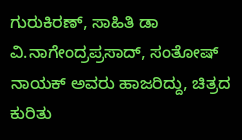ಗುರುಕಿರಣ್‌, ಸಾಹಿತಿ ಡಾ ವಿ.ನಾಗೇಂದ್ರಪ್ರಸಾದ್‌, ಸಂತೋಷ್‌ ನಾಯಕ್‌ ಅವರು ಹಾಜರಿದ್ದು, ಚಿತ್ರದ ಕುರಿತು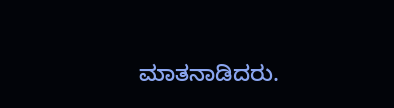ಮಾತನಾಡಿದರು.